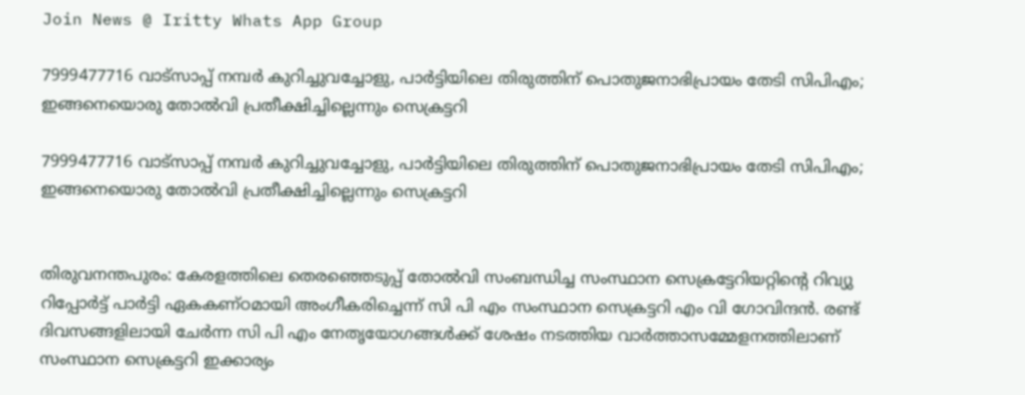Join News @ Iritty Whats App Group

7999477716 വാട്സാപ്പ് നമ്പർ കുറിച്ചുവച്ചോളു, പാർട്ടിയിലെ തിരുത്തിന് പൊതുജനാഭിപ്രായം തേടി സിപിഎം; ഇങ്ങനെയൊരു തോൽവി പ്രതീക്ഷിച്ചില്ലെന്നും സെക്രട്ടറി

7999477716 വാട്സാപ്പ് നമ്പർ കുറിച്ചുവച്ചോളു, പാർട്ടിയിലെ തിരുത്തിന് പൊതുജനാഭിപ്രായം തേടി സിപിഎം; ഇങ്ങനെയൊരു തോൽവി പ്രതീക്ഷിച്ചില്ലെന്നും സെക്രട്ടറി


തിരുവനന്തപുരം: കേരളത്തിലെ തെരഞ്ഞെടുപ്പ് തോൽവി സംബന്ധിച്ച സംസ്ഥാന സെക്രട്ടേറിയറ്റിന്‍റെ റിവ്യു റിപ്പോർട്ട് പാർട്ടി ഏകകണ്ഠമായി അംഗീകരിച്ചെന്ന് സി പി എം സംസ്ഥാന സെക്രട്ടറി എം വി ഗോവിന്ദൻ. രണ്ട് ദിവസങ്ങളിലായി ചേർന്ന സി പി എം നേതൃയോഗങ്ങൾക്ക് ശേഷം നടത്തിയ വാർത്താസമ്മേളനത്തിലാണ് സംസ്ഥാന സെക്രട്ടറി ഇക്കാര്യം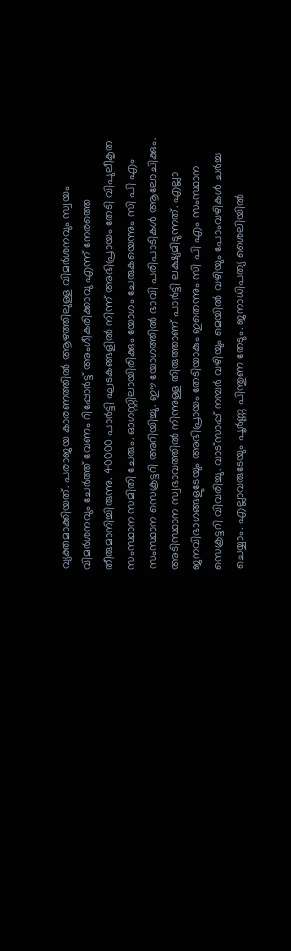വ്യക്തമാക്കിയത്. പരാജയ കാരണത്തിൽ ആഴത്തിലുള്ള വിമർശനവും സ്വയം വിമർശനവും ചേർത്ത് വേണം റിപ്പോർട്ട് അംഗീകരിക്കാവു എന്ന് നേരത്തെ തീരുമാനിച്ചിരുന്നു. 40000 പാർട്ടി ഘടകങ്ങളിൽ നിന്ന് അഭിപ്രായം തേടി വിപുല‌ീകൃത സംസ്ഥാന സമിതി ചേരും. ഓഗസ്റ്റിലായിരിക്കും യോഗം ചേരുകയെന്നും സി പി എം സംസ്ഥാന സെക്രട്ടറി അറിയിച്ചു. ഈ യോഗത്തിൽ ഭാവി പരിപാടികൾ ആലോചിക്കും. അടിസ്ഥാന സ്വഭാവത്തിൽ നിന്നുള്ള തിരുത്താണ് പാർട്ടി ലക്ഷ്യമിടുന്നത്. എല്ലാ ജനവിഭാഗങ്ങളുടേയും അഭിപ്രായം തേടിയാകും ഇതെന്നും സി പി എം സംസ്ഥാന സെക്രട്ടറി വിവരിച്ചു. വാട്സാപ്പ് നമ്പർ വഴിയും മെയിൽ വഴിയും പോംവഴികൾ ചർച്ച ചെയ്യാം. എല്ലാവരുടേയും പൂർണ്ണ പിന്തുണ തേടും. ജനാധിപത്യ ശൈലിയിൽ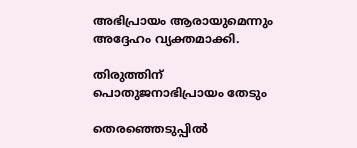അഭിപ്രായം ആരായുമെന്നും അദ്ദേഹം വ്യക്തമാക്കി.

തിരുത്തിന് പൊതുജനാഭിപ്രായം തേടും

തെരഞ്ഞെടുപ്പിൽ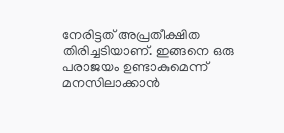നേരിട്ടത് അപ്രതീക്ഷിത തിരിച്ചടിയാണ്. ഇങ്ങനെ ഒരു പരാജയം ഉണ്ടാകുമെന്ന് മനസിലാക്കാൻ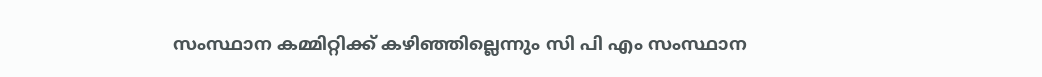സംസ്ഥാന കമ്മിറ്റിക്ക് കഴിഞ്ഞില്ലെന്നും സി പി എം സംസ്ഥാന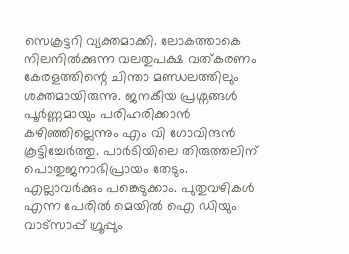സെക്രട്ടറി വ്യക്തമാക്കി. ലോകത്താകെ നിലനിൽക്കുന്ന വലതുപക്ഷ വത്കരണം കേരളത്തിന്റെ ചിന്താ മണ്ഡലത്തിലും ശക്തമായിരുന്നു. ജനകീയ പ്രശ്നങ്ങൾ പൂർണ്ണമായും പരിഹരിക്കാൻ കഴിഞ്ഞില്ലെന്നും എം വി ഗോവിന്ദൻ കൂട്ടിച്ചേർത്തു. പാർടിയിലെ തിരുത്തലിന് പൊതുജനാഭിപ്രായം തേടും. എല്ലാവർക്കും പങ്കെടുക്കാം. പുതുവഴികൾ എന്ന പേരിൽ മെയിൽ ഐ ഡിയും വാട്സാപ്പ് ഗ്രൂപ്പും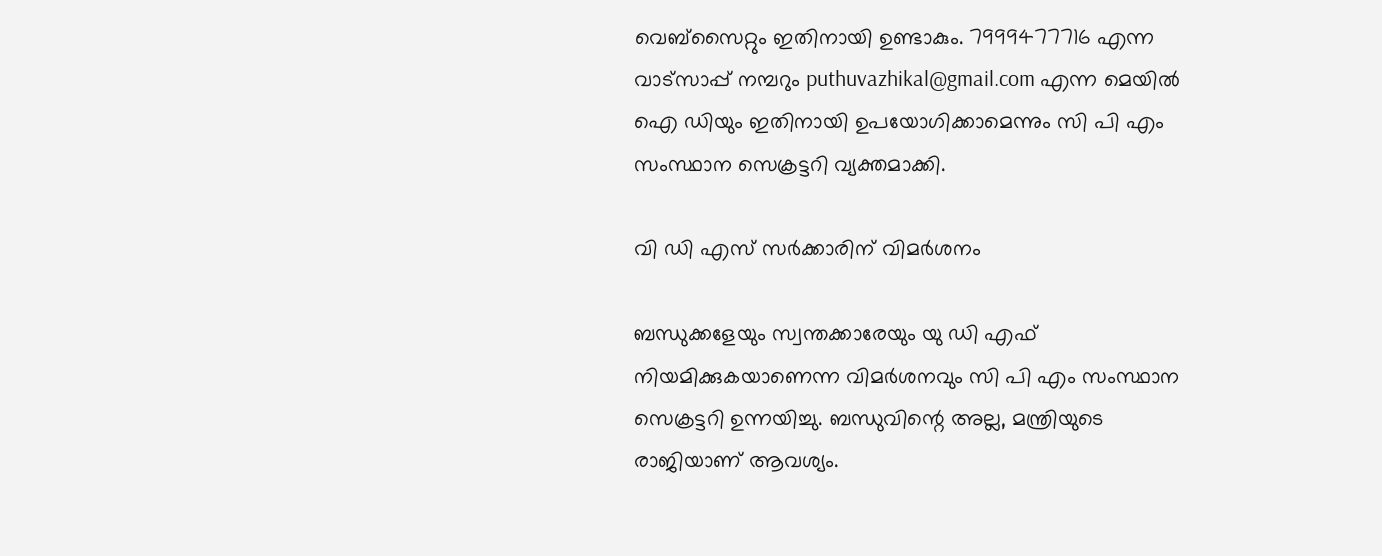വെബ്സൈറ്റും ഇതിനായി ഉണ്ടാകും. 7999477716 എന്ന വാട്സാപ്പ് നമ്പറും puthuvazhikal@gmail.com എന്ന മെയിൽ ഐ ഡിയും ഇതിനായി ഉപയോഗിക്കാമെന്നും സി പി എം സംസ്ഥാന സെക്രട്ടറി വ്യക്തമാക്കി.

വി ഡി എസ് സർക്കാരിന് വിമർശനം

ബന്ധുക്കളേയും സ്വന്തക്കാരേയും യു ഡി എഫ് നിയമിക്കുകയാണെന്ന വിമർശനവും സി പി എം സംസ്ഥാന സെക്രട്ടറി ഉന്നയിച്ചു. ബന്ധുവിന്റെ അല്ല, മന്ത്രിയുടെ രാജിയാണ് ആവശ്യം.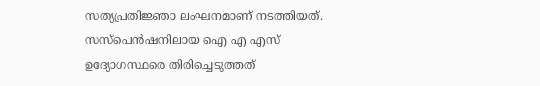സത്യപ്രതിജ്ഞാ ലംഘനമാണ് നടത്തിയത്. സസ്പെൻഷനിലായ ഐ എ എസ് ഉദ്യോഗസ്ഥരെ തിരിച്ചെടുത്തത്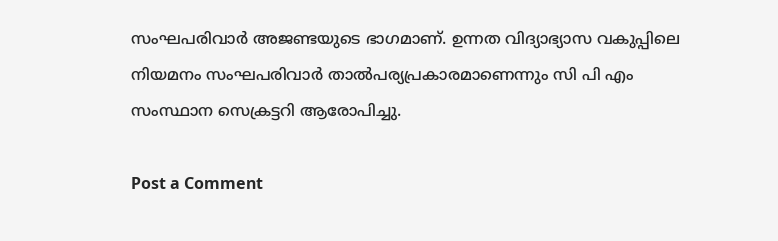സംഘപരിവാർ അജണ്ടയുടെ ഭാഗമാണ്. ഉന്നത വിദ്യാഭ്യാസ വകുപ്പിലെ നിയമനം സംഘപരിവാർ താൽപര്യപ്രകാരമാണെന്നും സി പി എം സംസ്ഥാന സെക്രട്ടറി ആരോപിച്ചു.

Post a Comment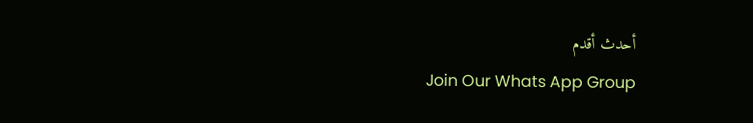أحدث أقدم
Join Our Whats App Group